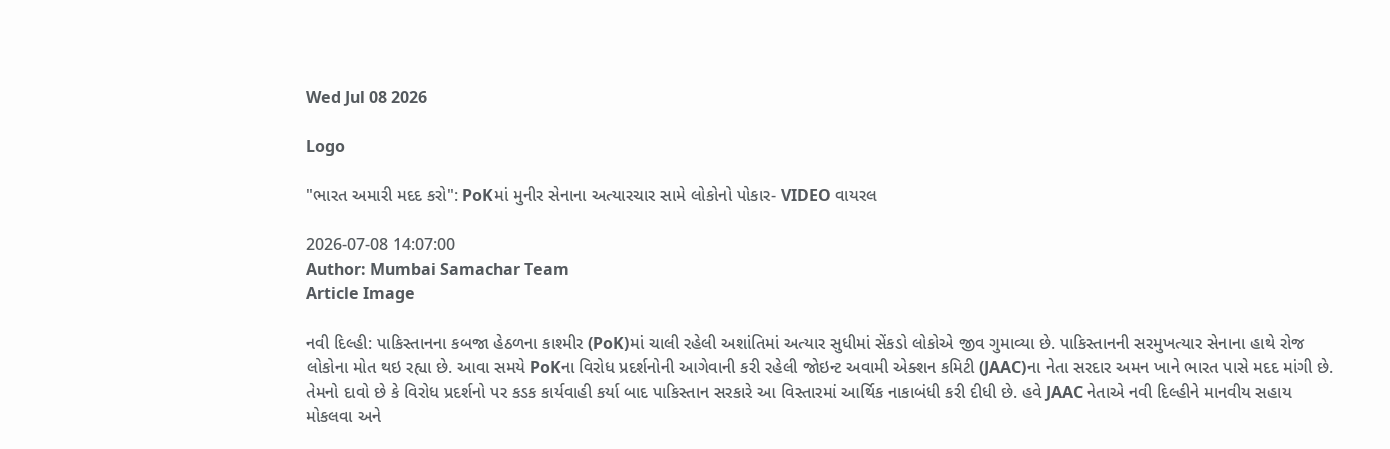Wed Jul 08 2026

Logo

"ભારત અમારી મદદ કરો": PoKમાં મુનીર સેનાના અત્યારચાર સામે લોકોનો પોકાર- VIDEO વાયરલ

2026-07-08 14:07:00
Author: Mumbai Samachar Team
Article Image

નવી દિલ્હી: પાકિસ્તાનના કબજા હેઠળના કાશ્મીર (PoK)માં ચાલી રહેલી અશાંતિમાં અત્યાર સુધીમાં સેંકડો લોકોએ જીવ ગુમાવ્યા છે. પાકિસ્તાનની સરમુખત્યાર સેનાના હાથે રોજ લોકોના મોત થઇ રહ્યા છે. આવા સમયે PoKના વિરોધ પ્રદર્શનોની આગેવાની કરી રહેલી જોઇન્ટ અવામી એક્શન કમિટી (JAAC)ના નેતા સરદાર અમન ખાને ભારત પાસે મદદ માંગી છે. તેમનો દાવો છે કે વિરોધ પ્રદર્શનો પર કડક કાર્યવાહી કર્યા બાદ પાકિસ્તાન સરકારે આ વિસ્તારમાં આર્થિક નાકાબંધી કરી દીધી છે. હવે JAAC નેતાએ નવી દિલ્હીને માનવીય સહાય મોકલવા અને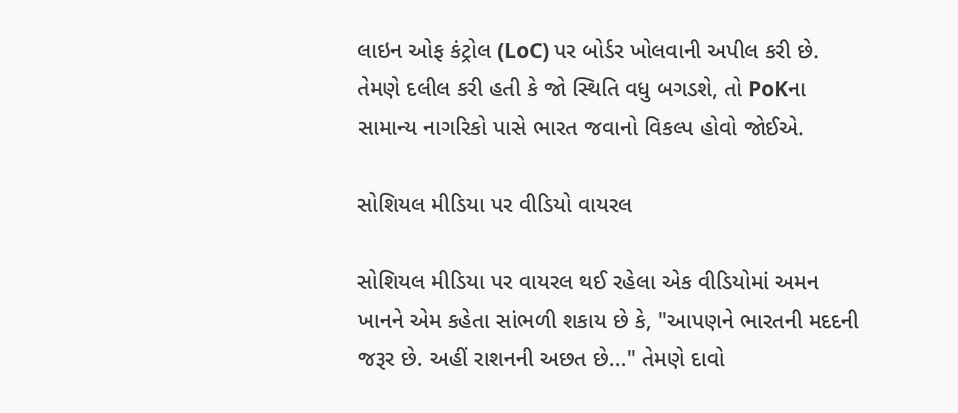લાઇન ઓફ કંટ્રોલ (LoC) પર બોર્ડર ખોલવાની અપીલ કરી છે. તેમણે દલીલ કરી હતી કે જો સ્થિતિ વધુ બગડશે, તો PoKના સામાન્ય નાગરિકો પાસે ભારત જવાનો વિકલ્પ હોવો જોઈએ.

સોશિયલ મીડિયા પર વીડિયો વાયરલ

સોશિયલ મીડિયા પર વાયરલ થઈ રહેલા એક વીડિયોમાં અમન ખાનને એમ કહેતા સાંભળી શકાય છે કે, "આપણને ભારતની મદદની જરૂર છે. અહીં રાશનની અછત છે..." તેમણે દાવો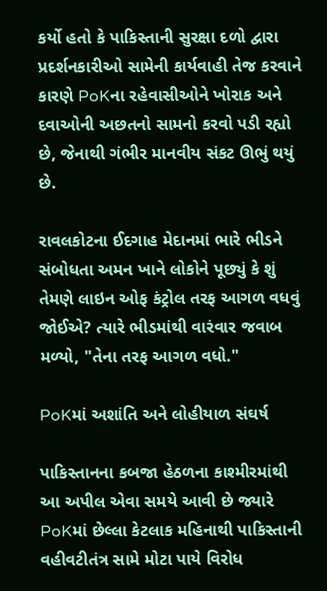કર્યો હતો કે પાકિસ્તાની સુરક્ષા દળો દ્વારા પ્રદર્શનકારીઓ સામેની કાર્યવાહી તેજ કરવાને કારણે PoKના રહેવાસીઓને ખોરાક અને દવાઓની અછતનો સામનો કરવો પડી રહ્યો છે, જેનાથી ગંભીર માનવીય સંકટ ઊભું થયું છે.

રાવલકોટના ઈદગાહ મેદાનમાં ભારે ભીડને સંબોધતા અમન ખાને લોકોને પૂછ્યું કે શું તેમણે લાઇન ઓફ કંટ્રોલ તરફ આગળ વધવું જોઈએ? ત્યારે ભીડમાંથી વારંવાર જવાબ મળ્યો, "તેના તરફ આગળ વધો."

PoKમાં અશાંતિ અને લોહીયાળ સંઘર્ષ

પાકિસ્તાનના કબજા હેઠળના કાશ્મીરમાંથી આ અપીલ એવા સમયે આવી છે જ્યારે PoKમાં છેલ્લા કેટલાક મહિનાથી પાકિસ્તાની વહીવટીતંત્ર સામે મોટા પાયે વિરોધ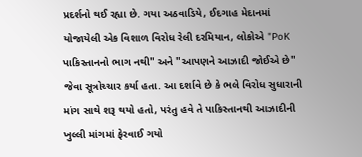પ્રદર્શનો થઈ રહ્યા છે. ગયા અઠવાડિયે, ઈદગાહ મેદાનમાં યોજાયેલી એક વિશાળ વિરોધ રેલી દરમિયાન, લોકોએ "PoK પાકિસ્તાનનો ભાગ નથી" અને "આપણને આઝાદી જોઈએ છે" જેવા સૂત્રોચ્ચાર કર્યા હતા. આ દર્શાવે છે કે ભલે વિરોધ સુધારાની માંગ સાથે શરૂ થયો હતો, પરંતુ હવે તે પાકિસ્તાનથી આઝાદીની ખુલ્લી માંગમાં ફેરવાઈ ગયો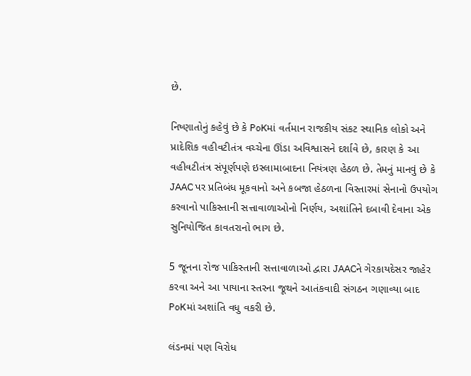છે.

નિષ્ણાતોનું કહેવું છે કે PoKમાં વર્તમાન રાજકીય સંકટ સ્થાનિક લોકો અને પ્રાદેશિક વહીવટીતંત્ર વચ્ચેના ઊંડા અવિશ્વાસને દર્શાવે છે, કારણ કે આ વહીવટીતંત્ર સંપૂર્ણપણે ઇસ્લામાબાદના નિયંત્રણ હેઠળ છે. તેમનું માનવું છે કે JAAC પર પ્રતિબંધ મૂકવાનો અને કબજા હેઠળના વિસ્તારમાં સેનાનો ઉપયોગ કરવાનો પાકિસ્તાની સત્તાવાળાઓનો નિર્ણય, અશાંતિને દબાવી દેવાના એક સુનિયોજિત કાવતરાનો ભાગ છે.

5 જૂનના રોજ પાકિસ્તાની સત્તાવાળાઓ દ્વારા JAACને ગેરકાયદેસર જાહેર કરવા અને આ પાયાના સ્તરના જૂથને આતંકવાદી સંગઠન ગણાવ્યા બાદ PoKમાં અશાંતિ વધુ વકરી છે.

લંડનમાં પણ વિરોધ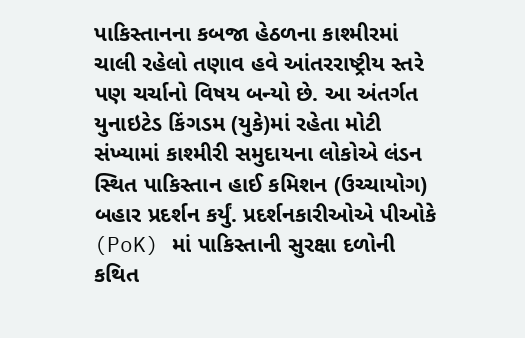પાકિસ્તાનના કબજા હેઠળના કાશ્મીરમાં ચાલી રહેલો તણાવ હવે આંતરરાષ્ટ્રીય સ્તરે પણ ચર્ચાનો વિષય બન્યો છે. આ અંતર્ગત યુનાઇટેડ કિંગડમ (યુકે)માં રહેતા મોટી સંખ્યામાં કાશ્મીરી સમુદાયના લોકોએ લંડન સ્થિત પાકિસ્તાન હાઈ કમિશન (ઉચ્ચાયોગ) બહાર પ્રદર્શન કર્યું. પ્રદર્શનકારીઓએ પીઓકે (PoK) માં પાકિસ્તાની સુરક્ષા દળોની કથિત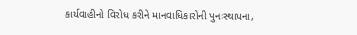કાર્યવાહીનો વિરોધ કરીને માનવાધિકારોની પુનઃસ્થાપના,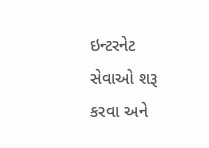ઇન્ટરનેટ સેવાઓ શરૂ કરવા અને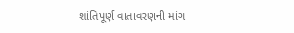શાંતિપૂર્ણ વાતાવરણની માંગ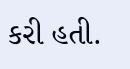કરી હતી.